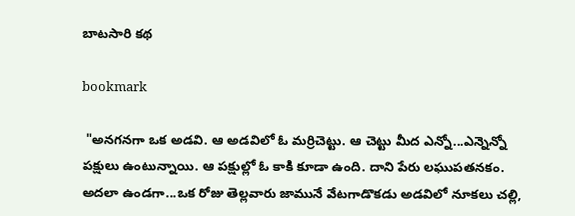బాటసారి కథ

bookmark

 "అనగనగా ఒక అడవి. ఆ అడవిలో ఓ మర్రిచెట్టు. ఆ చెట్టు మీద ఎన్నో...ఎన్నెన్నో పక్షులు ఉంటున్నాయి. ఆ పక్షుల్లో ఓ కాకి కూడా ఉంది. దాని పేరు లఘుపతనకం. అదలా ఉండగా...ఒక రోజు తెల్లవారు జామునే వేటగాడొకడు అడవిలో నూకలు చల్లి,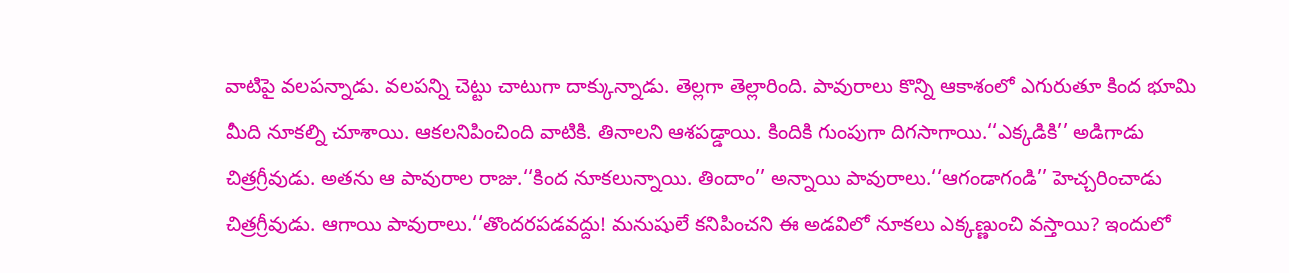వాటిపై వలపన్నాడు. వలపన్ని చెట్టు చాటుగా దాక్కున్నాడు. తెల్లగా తెల్లారింది. పావురాలు కొన్ని ఆకాశంలో ఎగురుతూ కింద భూమి మీది నూకల్ని చూశాయి. ఆకలనిపించింది వాటికి. తినాలని ఆశపడ్డాయి. కిందికి గుంపుగా దిగసాగాయి.‘‘ఎక్కడికి’’ అడిగాడు చిత్రగ్రీవుడు. అతను ఆ పావురాల రాజు.‘‘కింద నూకలున్నాయి. తిందాం’’ అన్నాయి పావురాలు.‘‘ఆగండాగండి’’ హెచ్చరించాడు చిత్రగ్రీవుడు. ఆగాయి పావురాలు.‘‘తొందరపడవద్దు! మనుషులే కనిపించని ఈ అడవిలో నూకలు ఎక్కణ్ణుంచి వస్తాయి? ఇందులో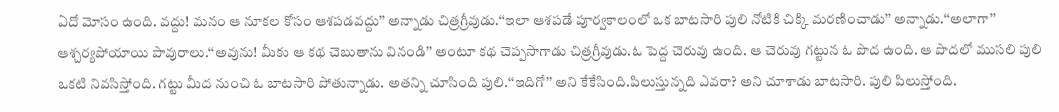ఏదో మోసం ఉంది. వద్దు! మనం ఆ నూకల కోసం ఆశపడవద్దు’’ అన్నాడు చిత్రగ్రీవుడు.‘‘ఇలా ఆశపడే పూర్వకాలంలో ఒక బాటసారి పులి నోటికి చిక్కి మరణించాడు’’ అన్నాడు.‘‘అలాగా’’ ఆశ్చర్యపోయాయి పావురాలు.‘‘అవును! మీకు ఆ కథ చెబుతాను వినండి’’ అంటూ కథ చెప్పసాగాడు చిత్రగ్రీవుడు.ఓ పెద్ద చెరువు ఉంది. ఆ చెరువు గట్టున ఓ పొద ఉంది. ఆ పొదలో ముసలి పులి ఒకటి నివసిస్తోంది. గట్టు మీద నుంచి ఓ బాటసారి పోతున్నాడు. అతన్ని చూసింది పులి.‘‘ఇదిగో’’ అని కేకేసింది.పిలుస్తున్నది ఎవరా? అని చూశాడు బాటసారి. పులి పిలుస్తోంది.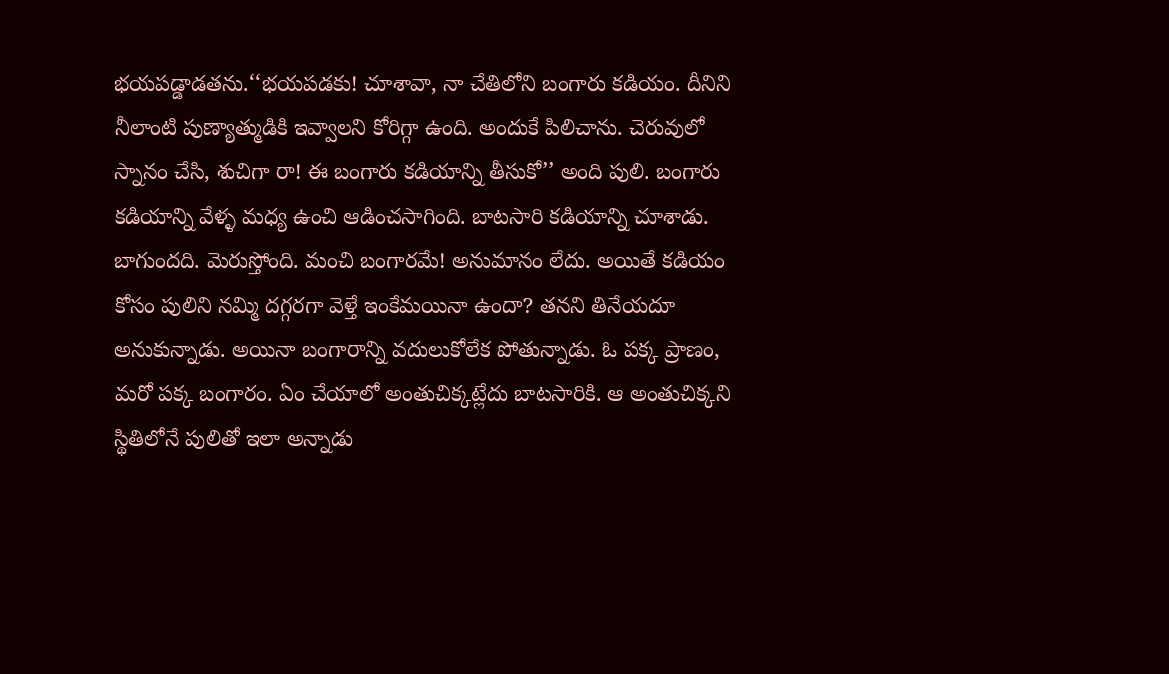భయపడ్డాడతను.‘‘భయపడకు! చూశావా, నా చేతిలోని బంగారు కడియం. దీనిని నీలాంటి పుణ్యాత్ముడికి ఇవ్వాలని కోరిగ్గా ఉంది. అందుకే పిలిచాను. చెరువులో స్నానం చేసి, శుచిగా రా! ఈ బంగారు కడియాన్ని తీసుకో’’ అంది పులి. బంగారు కడియాన్ని వేళ్ళ మధ్య ఉంచి ఆడించసాగింది. బాటసారి కడియాన్ని చూశాడు. బాగుందది. మెరుస్తోంది. మంచి బంగారమే! అనుమానం లేదు. అయితే కడియం కోసం పులిని నమ్మి దగ్గరగా వెళ్తే ఇంకేమయినా ఉందా? తనని తినేయదూ అనుకున్నాడు. అయినా బంగారాన్ని వదులుకోలేక పోతున్నాడు. ఓ పక్క ప్రాణం, మరో పక్క బంగారం. ఏం చేయాలో అంతుచిక్కట్లేదు బాటసారికి. ఆ అంతుచిక్కని స్థితిలోనే పులితో ఇలా అన్నాడు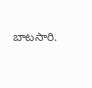బాటసారి.